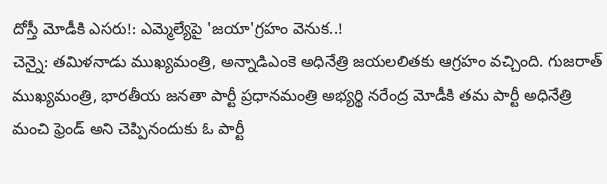దోస్తీ మోడీకి ఎసరు!: ఎమ్మెల్యేపై 'జయా'గ్రహం వెనుక..!
చెన్నై: తమిళనాడు ముఖ్యమంత్రి, అన్నాడిఎంకె అధినేత్రి జయలలితకు ఆగ్రహం వచ్చింది. గుజరాత్ ముఖ్యమంత్రి, భారతీయ జనతా పార్టీ ప్రధానమంత్రి అభ్యర్థి నరేంద్ర మోడీకి తమ పార్టీ అధినేత్రి మంచి ఫ్రెండ్ అని చెప్పినందుకు ఓ పార్టీ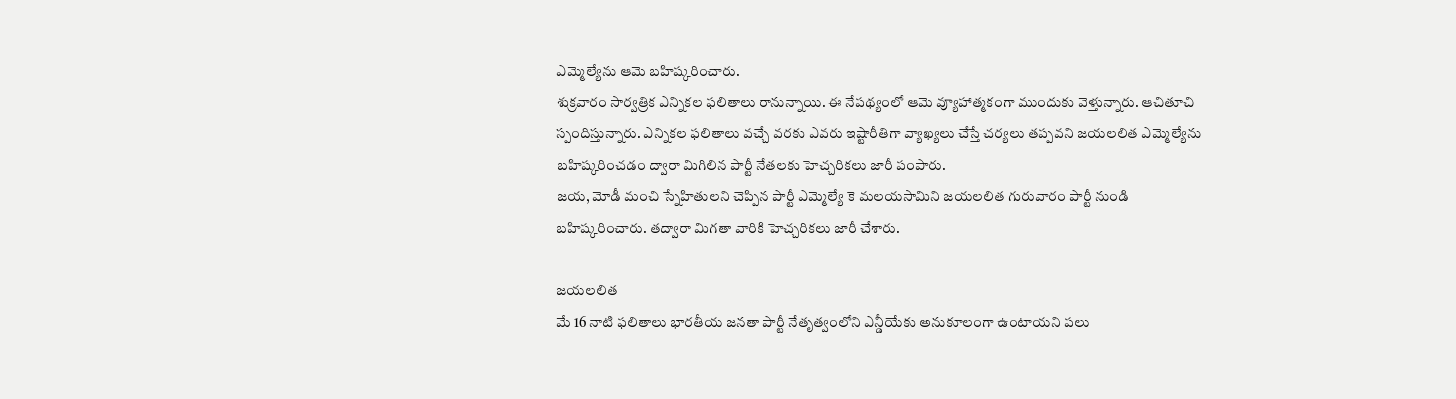ఎమ్మెల్యేను ఆమె బహిష్కరించారు.
శుక్రవారం సార్వత్రిక ఎన్నికల ఫలితాలు రానున్నాయి. ఈ నేపథ్యంలో ఆమె వ్యూహాత్మకంగా ముందుకు వెళ్తున్నారు. ఆచితూచి స్పందిస్తున్నారు. ఎన్నికల ఫలితాలు వచ్చే వరకు ఎవరు ఇష్టారీతిగా వ్యాఖ్యలు చేస్తే చర్యలు తప్పవని జయలలిత ఎమ్మెల్యేను బహిష్కరించడం ద్వారా మిగిలిన పార్టీ నేతలకు హెచ్చరికలు జారీ పంపారు.
జయ, మోడీ మంచి స్నేహితులని చెప్పిన పార్టీ ఎమ్మెల్యే కె మలయసామిని జయలలిత గురువారం పార్టీ నుండి బహిష్కరించారు. తద్వారా మిగతా వారికి హెచ్చరికలు జారీ చేశారు.

జయలలిత
మే 16 నాటి ఫలితాలు భారతీయ జనతా పార్టీ నేతృత్వంలోని ఎన్డీయేకు అనుకూలంగా ఉంటాయని పలు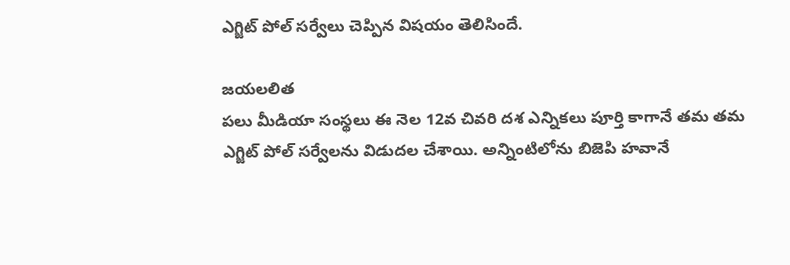ఎగ్జిట్ పోల్ సర్వేలు చెప్పిన విషయం తెలిసిందే.

జయలలిత
పలు మీడియా సంస్థలు ఈ నెల 12వ చివరి దశ ఎన్నికలు పూర్తి కాగానే తమ తమ ఎగ్జిట్ పోల్ సర్వేలను విడుదల చేశాయి. అన్నింటిలోను బిజెపి హవానే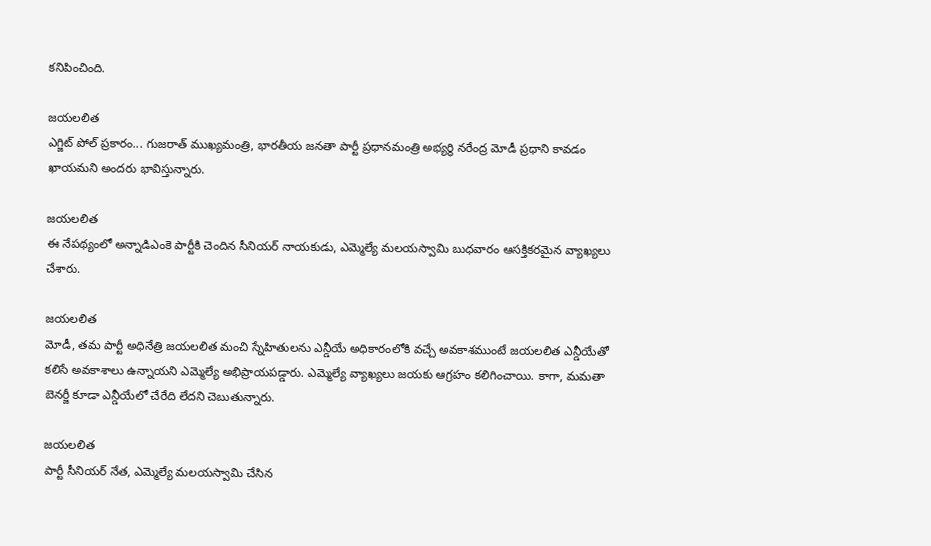కనిపించింది.

జయలలిత
ఎగ్జిట్ పోల్ ప్రకారం... గుజరాత్ ముఖ్యమంత్రి, భారతీయ జనతా పార్టీ ప్రధానమంత్రి అభ్యర్థి నరేంద్ర మోడీ ప్రధాని కావడం ఖాయమని అందరు భావిస్తున్నారు.

జయలలిత
ఈ నేపథ్యంలో అన్నాడిఎంకె పార్టీకి చెందిన సీనియర్ నాయకుడు, ఎమ్మెల్యే మలయస్వామి బుధవారం ఆసక్తికరమైన వ్యాఖ్యలు చేశారు.

జయలలిత
మోడీ, తమ పార్టీ అధినేత్రి జయలలిత మంచి స్నేహితులను ఎన్డీయే అధికారంలోకి వచ్చే అవకాశముంటే జయలలిత ఎన్డీయేతో కలిసే అవకాశాలు ఉన్నాయని ఎమ్మెల్యే అభిప్రాయపడ్డారు. ఎమ్మెల్యే వ్యాఖ్యలు జయకు ఆగ్రహం కలిగించాయి. కాగా, మమతా బెనర్జీ కూడా ఎన్డీయేలో చేరేది లేదని చెబుతున్నారు.

జయలలిత
పార్టీ సీనియర్ నేత, ఎమ్మెల్యే మలయస్వామి చేసిన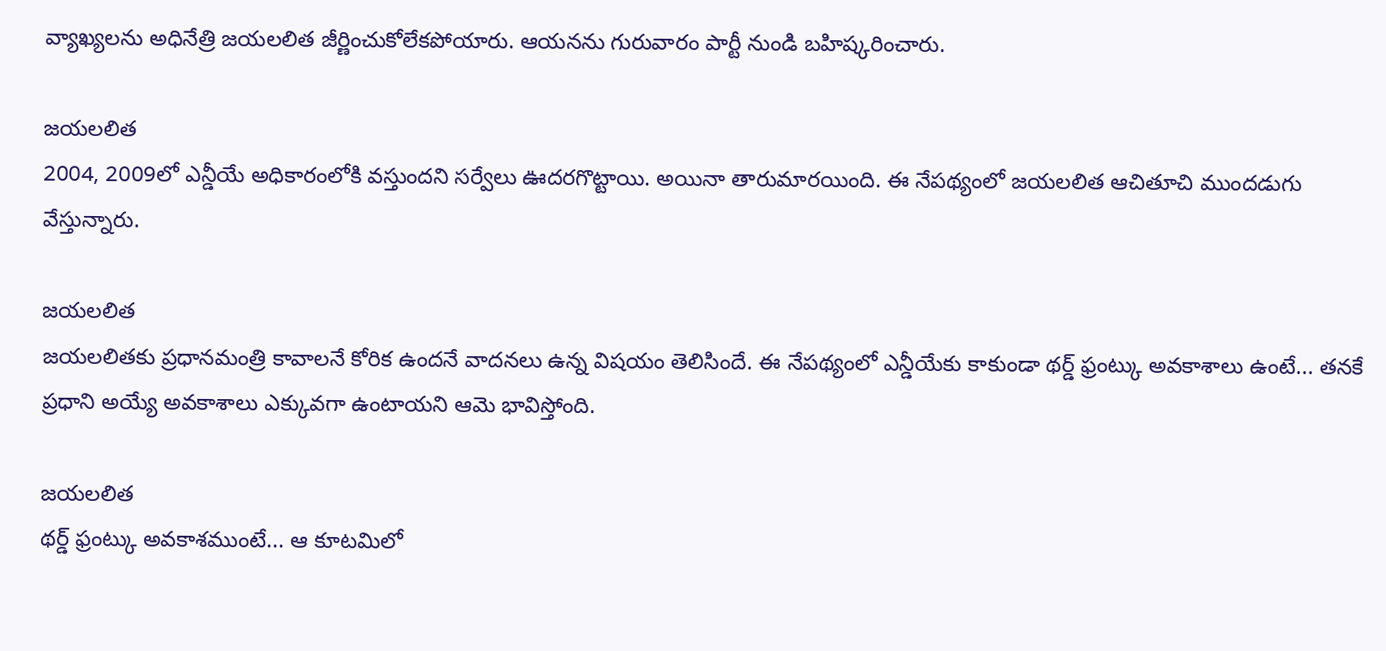వ్యాఖ్యలను అధినేత్రి జయలలిత జీర్ణించుకోలేకపోయారు. ఆయనను గురువారం పార్టీ నుండి బహిష్కరించారు.

జయలలిత
2004, 2009లో ఎన్డీయే అధికారంలోకి వస్తుందని సర్వేలు ఊదరగొట్టాయి. అయినా తారుమారయింది. ఈ నేపథ్యంలో జయలలిత ఆచితూచి ముందడుగు వేస్తున్నారు.

జయలలిత
జయలలితకు ప్రధానమంత్రి కావాలనే కోరిక ఉందనే వాదనలు ఉన్న విషయం తెలిసిందే. ఈ నేపథ్యంలో ఎన్డీయేకు కాకుండా థర్డ్ ఫ్రంట్కు అవకాశాలు ఉంటే... తనకే ప్రధాని అయ్యే అవకాశాలు ఎక్కువగా ఉంటాయని ఆమె భావిస్తోంది.

జయలలిత
థర్డ్ ఫ్రంట్కు అవకాశముంటే... ఆ కూటమిలో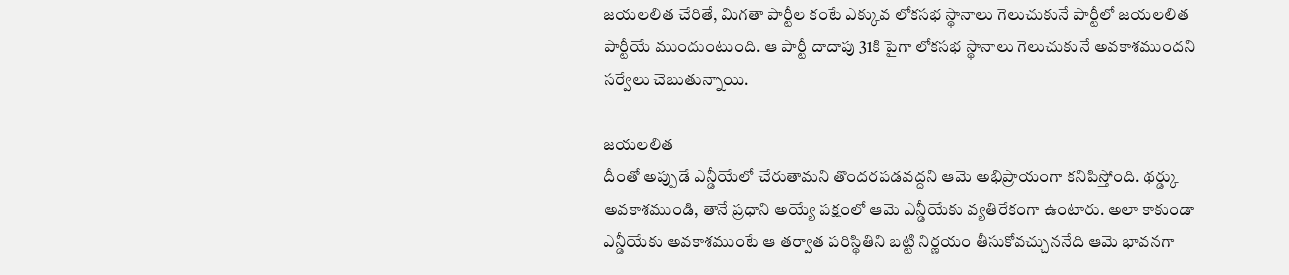జయలలిత చేరితే, మిగతా పార్టీల కంటే ఎక్కువ లోకసభ స్థానాలు గెలుచుకునే పార్టీలో జయలలిత పార్టీయే ముందుంటుంది. ఆ పార్టీ దాదాపు 31కి పైగా లోకసభ స్థానాలు గెలుచుకునే అవకాశముందని సర్వేలు చెబుతున్నాయి.

జయలలిత
దీంతో అప్పుడే ఎన్డీయేలో చేరుతామని తొందరపడవద్దని ఆమె అభిప్రాయంగా కనిపిస్తోంది. థర్డ్కు అవకాశముండి, తానే ప్రధాని అయ్యే పక్షంలో ఆమె ఎన్డీయేకు వ్యతిరేకంగా ఉంటారు. అలా కాకుండా ఎన్డీయేకు అవకాశముంటే ఆ తర్వాత పరిస్థితిని బట్టి నిర్ణయం తీసుకోవచ్చుననేది ఆమె భావనగా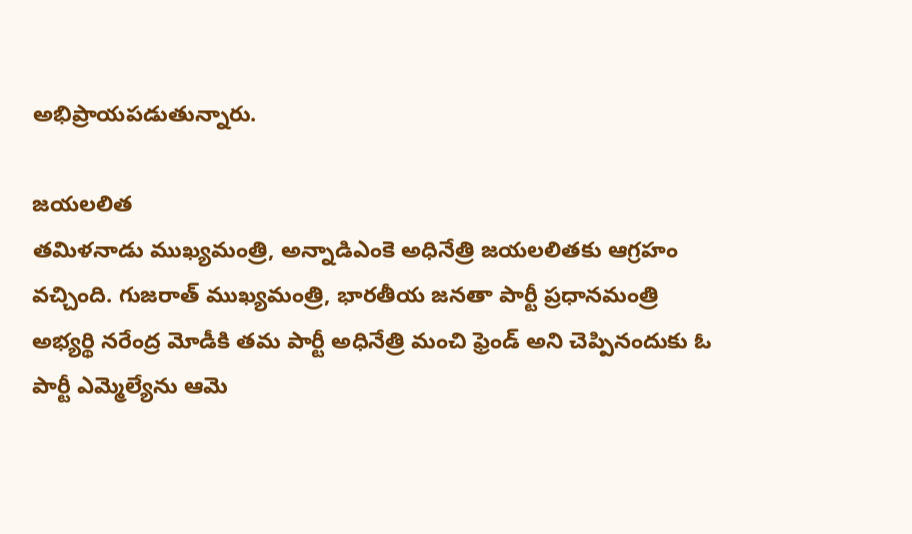అభిప్రాయపడుతున్నారు.

జయలలిత
తమిళనాడు ముఖ్యమంత్రి, అన్నాడిఎంకె అధినేత్రి జయలలితకు ఆగ్రహం వచ్చింది. గుజరాత్ ముఖ్యమంత్రి, భారతీయ జనతా పార్టీ ప్రధానమంత్రి అభ్యర్థి నరేంద్ర మోడీకి తమ పార్టీ అధినేత్రి మంచి ఫ్రెండ్ అని చెప్పినందుకు ఓ పార్టీ ఎమ్మెల్యేను ఆమె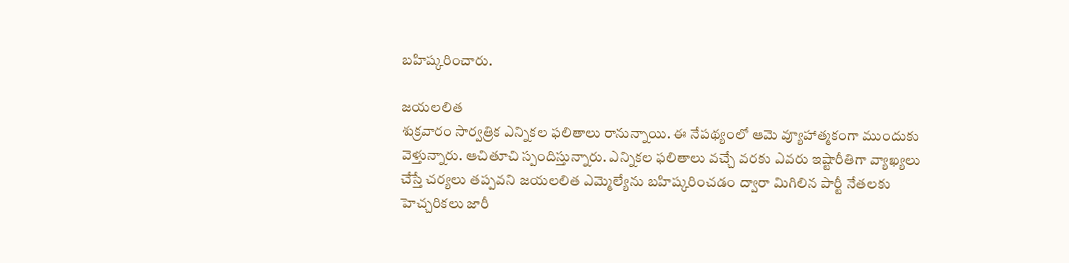బహిష్కరించారు.

జయలలిత
శుక్రవారం సార్వత్రిక ఎన్నికల ఫలితాలు రానున్నాయి. ఈ నేపథ్యంలో ఆమె వ్యూహాత్మకంగా ముందుకు వెళ్తున్నారు. ఆచితూచి స్పందిస్తున్నారు. ఎన్నికల ఫలితాలు వచ్చే వరకు ఎవరు ఇష్టారీతిగా వ్యాఖ్యలు చేస్తే చర్యలు తప్పవని జయలలిత ఎమ్మెల్యేను బహిష్కరించడం ద్వారా మిగిలిన పార్టీ నేతలకు హెచ్చరికలు జారీ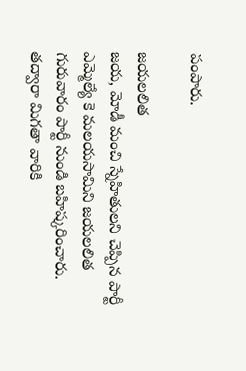పంపారు.

జయలలిత
జయ, మోడీ మంచి స్నేహితులని చెప్పిన పార్టీ ఎమ్మెల్యే కె మలయసామిని జయలలిత గురువారం పార్టీ నుండి బహిష్కరించారు. తద్వారా మిగతా వారికి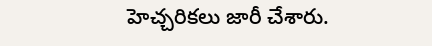హెచ్చరికలు జారీ చేశారు.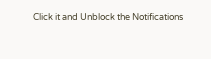Click it and Unblock the Notifications